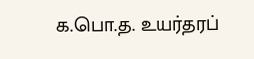க.பொ.த. உயர்தரப்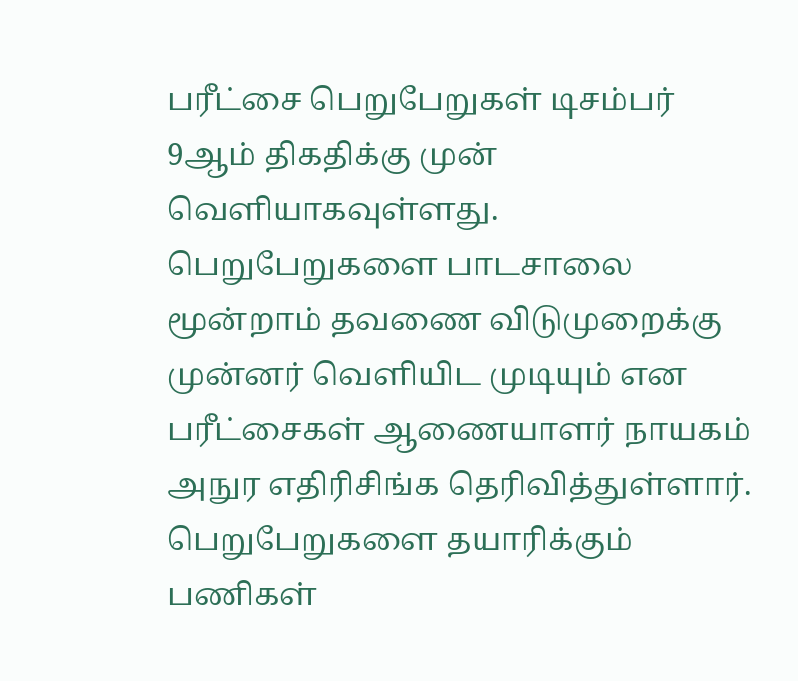பரீட்சை பெறுபேறுகள் டிசம்பர் 9ஆம் திகதிக்கு முன் வெளியாகவுள்ளது. பெறுபேறுகளை பாடசாலை மூன்றாம் தவணை விடுமுறைக்கு முன்னர் வெளியிட முடியும் என பரீட்சைகள் ஆணையாளர் நாயகம் அநுர எதிரிசிங்க தெரிவித்துள்ளார். பெறுபேறுகளை தயாரிக்கும் பணிகள்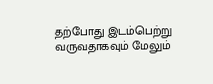தற்போது இடம்பெற்று வருவதாகவும் மேலும்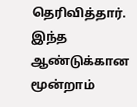தெரிவித்தார்.
இந்த ஆண்டுக்கான மூன்றாம்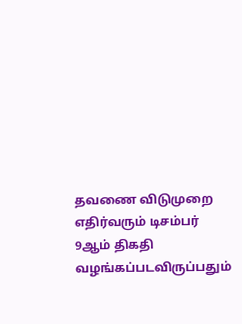தவணை விடுமுறை எதிர்வரும் டிசம்பர் 9ஆம் திகதி வழங்கப்படவிருப்பதும்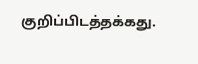குறிப்பிடத்தக்கது.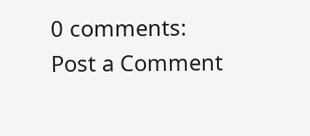0 comments:
Post a Comment